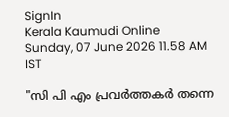SignIn
Kerala Kaumudi Online
Sunday, 07 June 2026 11.58 AM IST

"സി പി എം പ്രവർത്തകർ തന്നെ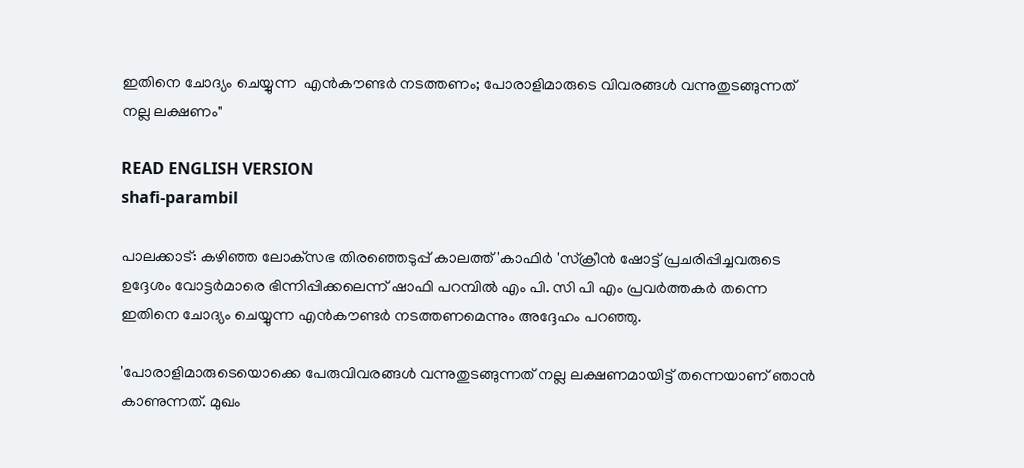ഇതിനെ ചോദ്യം ചെയ്യുന്ന  എൻകൗണ്ടർ നടത്തണം; പോരാളിമാരുടെ വിവരങ്ങൾ വന്നുതുടങ്ങുന്നത് നല്ല ലക്ഷണം"

READ ENGLISH VERSION
shafi-parambil

പാലക്കാട്: കഴിഞ്ഞ ലോക്‌സഭ തിരഞ്ഞെടുപ്പ് കാലത്ത് 'കാഫിർ 'സ്‌ക്രീൻ ഷോട്ട് പ്രചരിപ്പിച്ചവരുടെ ഉദ്ദേശം വോട്ടർമാരെ ഭിന്നിപ്പിക്കലെന്ന് ഷാഫി പറമ്പിൽ എം പി. സി പി എം പ്രവർത്തകർ തന്നെ ഇതിനെ ചോദ്യം ചെയ്യുന്ന എൻകൗണ്ടർ നടത്തണമെന്നും അദ്ദേഹം പറഞ്ഞു.

'പോരാളിമാരുടെയൊക്കെ പേരുവിവരങ്ങൾ വന്നുതുടങ്ങുന്നത് നല്ല ലക്ഷണമായിട്ട് തന്നെയാണ് ഞാൻ കാണുന്നത്. മുഖം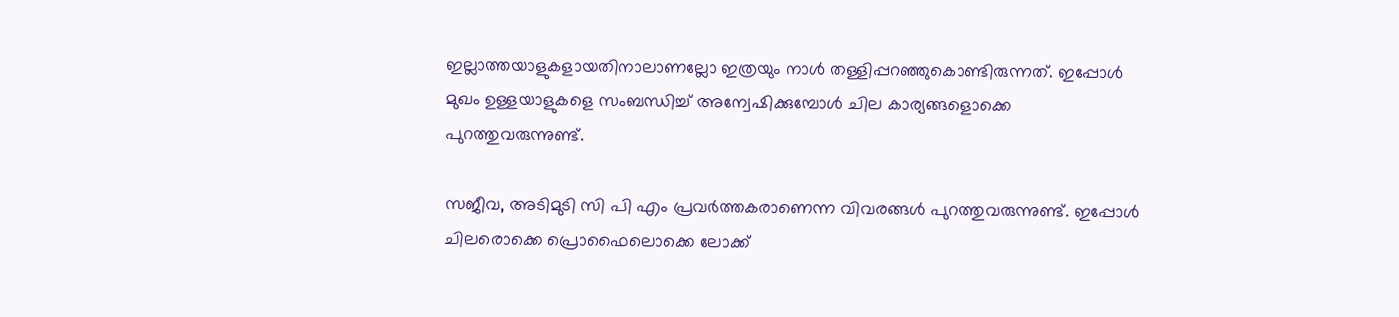ഇല്ലാത്തയാളുകളായതിനാലാണല്ലോ ഇത്രയും നാൾ തള്ളിപ്പറഞ്ഞുകൊണ്ടിരുന്നത്. ഇപ്പോൾ മുഖം ഉള്ളയാളുകളെ സംബന്ധിച്ച് അന്വേഷിക്കുമ്പോൾ ചില കാര്യങ്ങളൊക്കെ പുറത്തുവരുന്നുണ്ട്.

സജീവ, അടിമുടി സി പി എം പ്രവർത്തകരാണെന്ന വിവരങ്ങൾ പുറത്തുവരുന്നുണ്ട്. ഇപ്പോൾ ചിലരൊക്കെ പ്രൊഫൈലൊക്കെ ലോക്ക്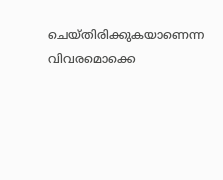ചെയ്തിരിക്കുകയാണെന്ന വിവരമൊക്കെ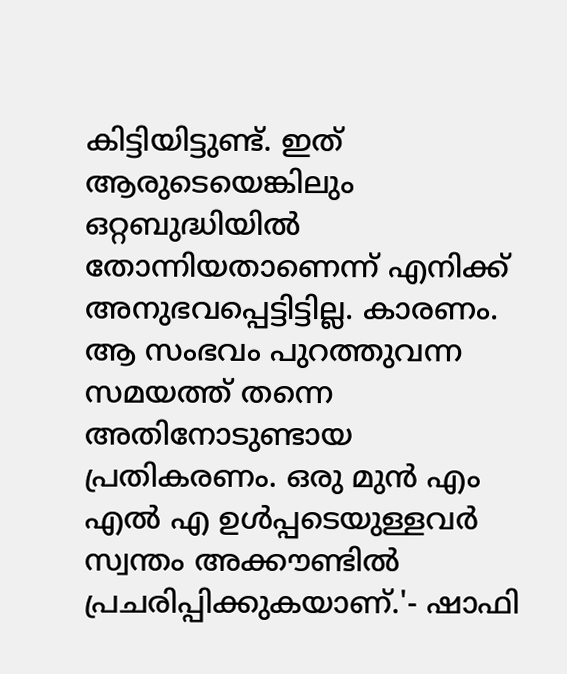കിട്ടിയിട്ടുണ്ട്. ഇത് ആരുടെയെങ്കിലും ഒറ്റബുദ്ധിയിൽ തോന്നിയതാണെന്ന് എനിക്ക് അനുഭവപ്പെട്ടിട്ടില്ല. കാരണം. ആ സംഭവം പുറത്തുവന്ന സമയത്ത് തന്നെ അതിനോടുണ്ടായ പ്രതികരണം. ഒരു മുൻ എം എൽ എ ഉൾപ്പടെയുള്ളവർ സ്വന്തം അക്കൗണ്ടിൽ പ്രചരിപ്പിക്കുകയാണ്.'- ഷാഫി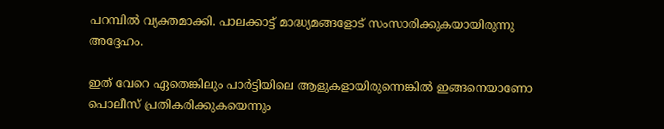പറമ്പിൽ വ്യക്തമാക്കി. പാലക്കാട്ട് മാദ്ധ്യമങ്ങളോട് സംസാരിക്കുകയായിരുന്നു അദ്ദേഹം.

ഇത് വേറെ ഏതെങ്കിലും പാർട്ടിയിലെ ആളുകളായിരുന്നെങ്കിൽ ഇങ്ങനെയാണോ പൊലീസ് പ്രതികരിക്കുകയെന്നും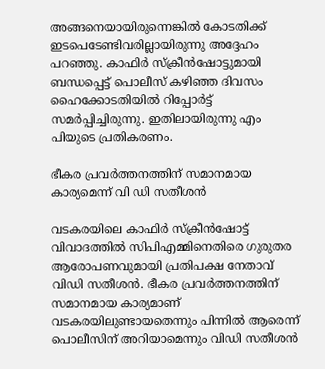അങ്ങനെയായിരുന്നെങ്കിൽ കോടതിക്ക് ഇടപെടേണ്ടിവരില്ലായിരുന്നു അദ്ദേഹം പറഞ്ഞു. കാഫിർ സ്‌ക്രീൻഷോട്ടുമായി ബന്ധപ്പെട്ട് പൊലീസ് കഴിഞ്ഞ ദിവസം ഹൈക്കോടതിയിൽ റിപ്പോർട്ട് സമർപ്പിച്ചിരുന്നു. ഇതിലായിരുന്നു എം പിയുടെ പ്രതികരണം.

ഭീകര പ്രവർത്തനത്തിന് സമാനമായ കാര്യമെന്ന് വി ഡി സതീശൻ

വടകരയിലെ കാഫിർ സ്ക്രീൻഷോട്ട് വിവാദത്തിൽ സിപിഎമ്മിനെതിരെ ഗുരുതര ആരോപണവുമായി പ്രതിപക്ഷ നേതാവ് വിഡി സതീശൻ. ഭീകര പ്രവര്‍ത്തനത്തിന് സമാനമായ കാര്യമാണ് വടകരയിലുണ്ടായതെന്നും പിന്നില്‍ ആരെന്ന് പൊലീസിന് അറിയാമെന്നും വിഡി സതീശൻ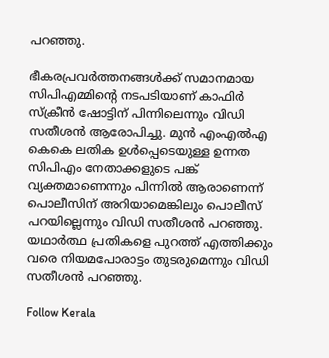പറഞ്ഞു.

ഭീകരപ്രവർത്തനങ്ങൾക്ക് സമാനമായ സിപിഎമ്മിന്റെ നടപടിയാണ് കാഫിർ സ്ക്രീൻ ഷോട്ടിന് പിന്നിലെന്നും വിഡി സതീശൻ ആരോപിച്ചു. മുൻ എംഎൽഎ കെകെ ലതിക ഉൾപ്പെടെയുള്ള ഉന്നത സിപിഎം നേതാക്കളുടെ പങ്ക് വ്യക്തമാണെന്നും പിന്നില്‍ ആരാണെന്ന് പൊലീസിന് അറിയാമെങ്കിലും പൊലീസ് പറയില്ലെന്നും വിഡി സതീശൻ പറഞ്ഞു. യഥാര്‍ത്ഥ പ്രതികളെ പുറത്ത് എത്തിക്കും വരെ നിയമപോരാട്ടം തുടരുമെന്നും വിഡി സതീശൻ പറഞ്ഞു.

Follow Kerala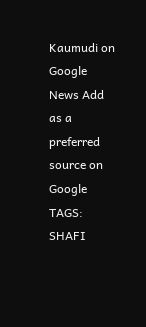Kaumudi on Google News Add as a preferred source on Google
TAGS: SHAFI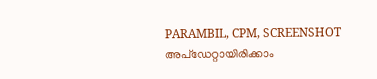PARAMBIL, CPM, SCREENSHOT
അപ്ഡേറ്റായിരിക്കാം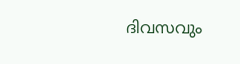ദിവസവും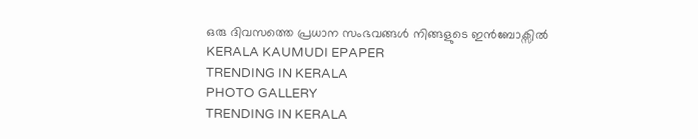ഒരു ദിവസത്തെ പ്രധാന സംഭവങ്ങൾ നിങ്ങളുടെ ഇൻബോക്സിൽ
KERALA KAUMUDI EPAPER
TRENDING IN KERALA
PHOTO GALLERY
TRENDING IN KERALA